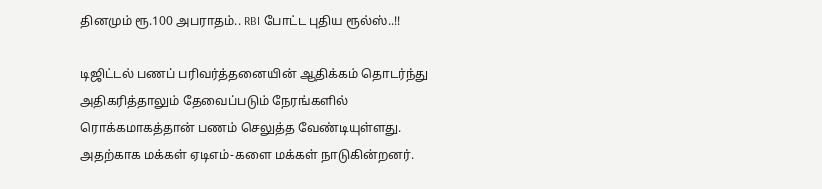தினமும் ரூ.100 அபராதம்.. RBI போட்ட புதிய ரூல்ஸ்..!!

டிஜிட்டல் பணப் பரிவர்த்தனையின் ஆதிக்கம் தொடர்ந்து அதிகரித்தாலும் தேவைப்படும் நேரங்களில் ரொக்கமாகத்தான் பணம் செலுத்த வேண்டியுள்ளது. அதற்காக மக்கள் ஏடிஎம்-களை மக்கள் நாடுகின்றனர்.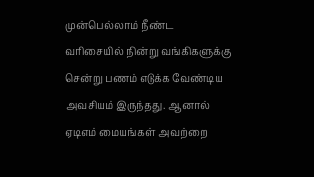முன்பெல்லாம் நீண்ட வரிசையில் நின்று வங்கிகளுக்கு சென்று பணம் எடுக்க வேண்டிய அவசியம் இருந்தது. ஆனால் ஏடிஎம் மையங்கள் அவற்றை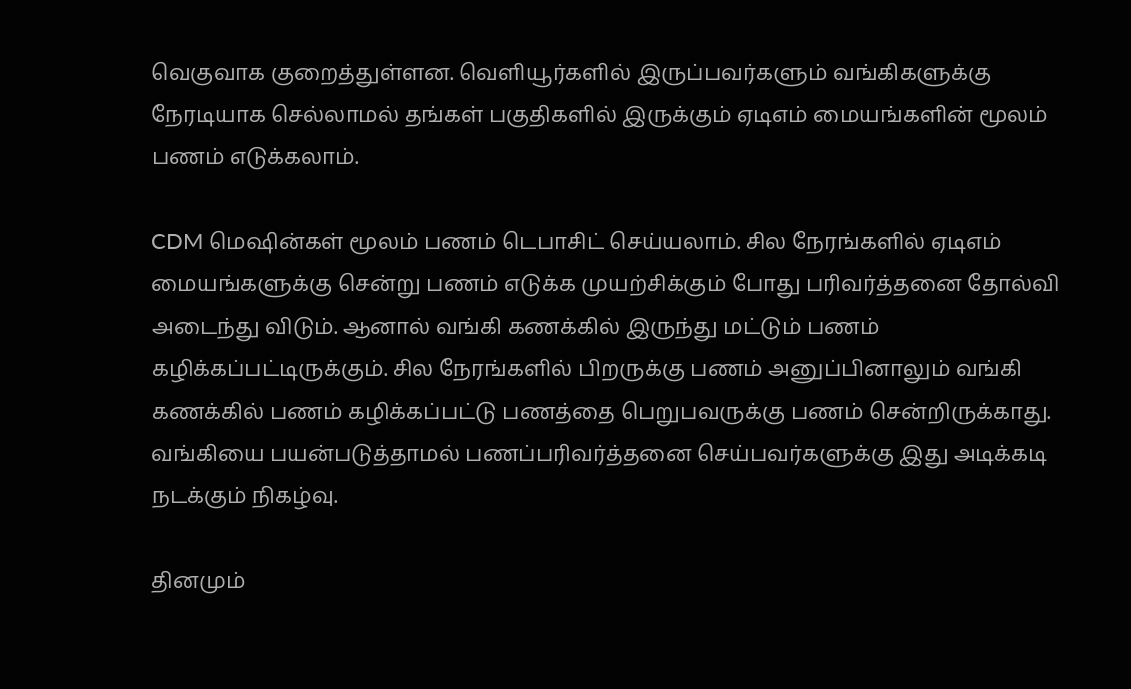வெகுவாக குறைத்துள்ளன. வெளியூர்களில் இருப்பவர்களும் வங்கிகளுக்கு நேரடியாக செல்லாமல் தங்கள் பகுதிகளில் இருக்கும் ஏடிஎம் மையங்களின் மூலம் பணம் எடுக்கலாம்.

CDM மெஷின்கள் மூலம் பணம் டெபாசிட் செய்யலாம். சில நேரங்களில் ஏடிஎம் மையங்களுக்கு சென்று பணம் எடுக்க முயற்சிக்கும் போது பரிவர்த்தனை தோல்வி அடைந்து விடும். ஆனால் வங்கி கணக்கில் இருந்து மட்டும் பணம் கழிக்கப்பட்டிருக்கும். சில நேரங்களில் பிறருக்கு பணம் அனுப்பினாலும் வங்கி கணக்கில் பணம் கழிக்கப்பட்டு பணத்தை பெறுபவருக்கு பணம் சென்றிருக்காது. வங்கியை பயன்படுத்தாமல் பணப்பரிவர்த்தனை செய்பவர்களுக்கு இது அடிக்கடி நடக்கும் நிகழ்வு.

தினமும்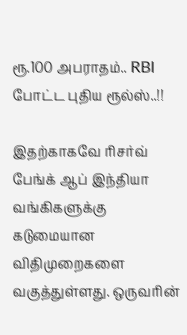ரூ.100 அபராதம்.. RBI போட்ட புதிய ரூல்ஸ்..!!

இதற்காகவே ரிசர்வ் பேங்க் ஆப் இந்தியா வங்கிகளுக்கு கடுமையான விதிமுறைகளை வகுத்துள்ளது. ஒருவரின்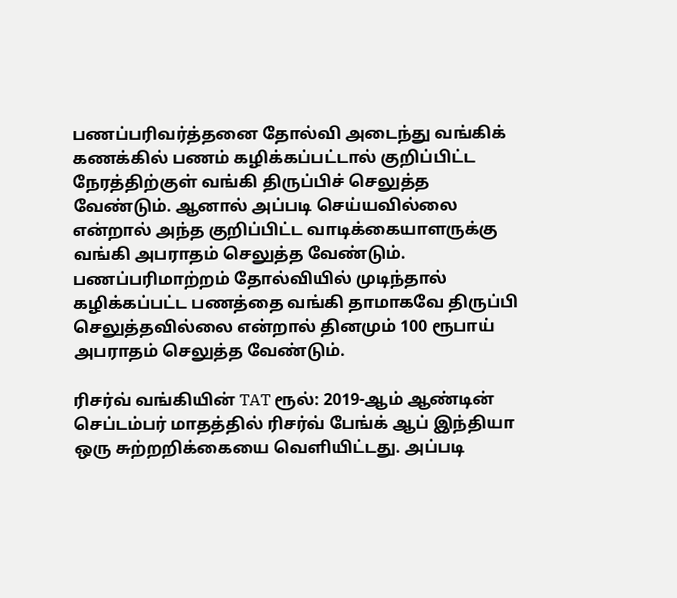பணப்பரிவர்த்தனை தோல்வி அடைந்து வங்கிக் கணக்கில் பணம் கழிக்கப்பட்டால் குறிப்பிட்ட நேரத்திற்குள் வங்கி திருப்பிச் செலுத்த வேண்டும். ஆனால் அப்படி செய்யவில்லை என்றால் அந்த குறிப்பிட்ட வாடிக்கையாளருக்கு வங்கி அபராதம் செலுத்த வேண்டும். பணப்பரிமாற்றம் தோல்வியில் முடிந்தால் கழிக்கப்பட்ட பணத்தை வங்கி தாமாகவே திருப்பி செலுத்தவில்லை என்றால் தினமும் 100 ரூபாய் அபராதம் செலுத்த வேண்டும்.

ரிசர்வ் வங்கியின் TAT ரூல்: 2019-ஆம் ஆண்டின் செப்டம்பர் மாதத்தில் ரிசர்வ் பேங்க் ஆப் இந்தியா ஒரு சுற்றறிக்கையை வெளியிட்டது. அப்படி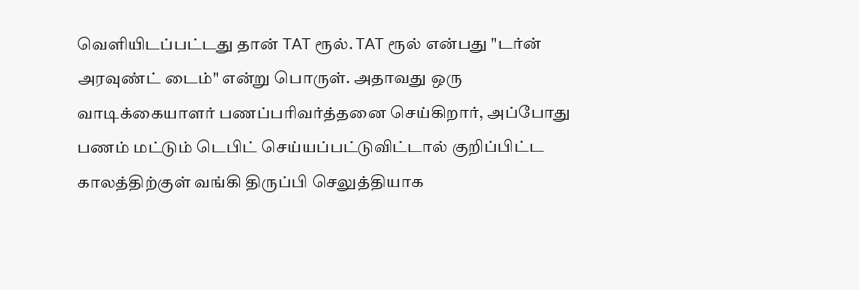வெளியிடப்பட்டது தான் TAT ரூல். TAT ரூல் என்பது "டர்ன் அரவுண்ட் டைம்" என்று பொருள். அதாவது ஒரு வாடிக்கையாளர் பணப்பரிவர்த்தனை செய்கிறார், அப்போது பணம் மட்டும் டெபிட் செய்யப்பட்டுவிட்டால் குறிப்பிட்ட காலத்திற்குள் வங்கி திருப்பி செலுத்தியாக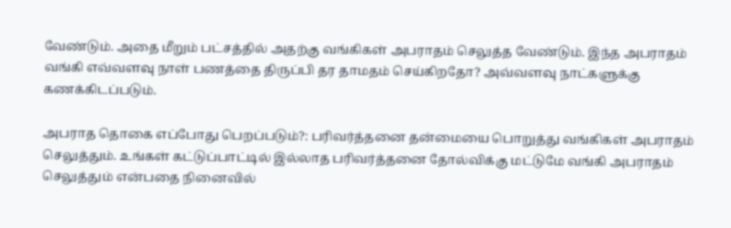வேண்டும். அதை மீறும் பட்சத்தில் அதற்கு வங்கிகள் அபராதம் செலுத்த வேண்டும். இந்த அபராதம் வங்கி எவ்வளவு நாள் பணத்தை திருப்பி தர தாமதம் செய்கிறதோ? அவ்வளவு நாட்களுக்கு கணக்கிடப்படும்.

அபராத தொகை எப்போது பெறப்படும்?: பரிவர்த்தனை தன்மையை பொறுத்து வங்கிகள் அபராதம் செலுத்தும். உங்கள் கட்டுப்பாட்டில் இல்லாத பரிவர்த்தனை தோல்விக்கு மட்டுமே வங்கி அபராதம் செலுத்தும் என்பதை நினைவில்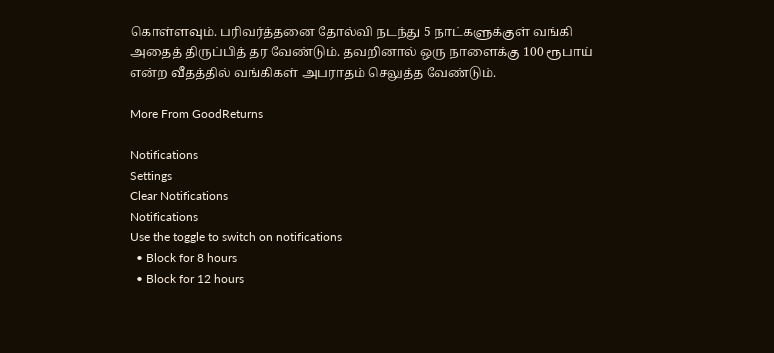கொள்ளவும். பரிவர்த்தனை தோல்வி நடந்து 5 நாட்களுக்குள் வங்கி அதைத் திருப்பித் தர வேண்டும். தவறினால் ஒரு நாளைக்கு 100 ரூபாய் என்ற வீதத்தில் வங்கிகள் அபராதம் செலுத்த வேண்டும்.

More From GoodReturns

Notifications
Settings
Clear Notifications
Notifications
Use the toggle to switch on notifications
  • Block for 8 hours
  • Block for 12 hours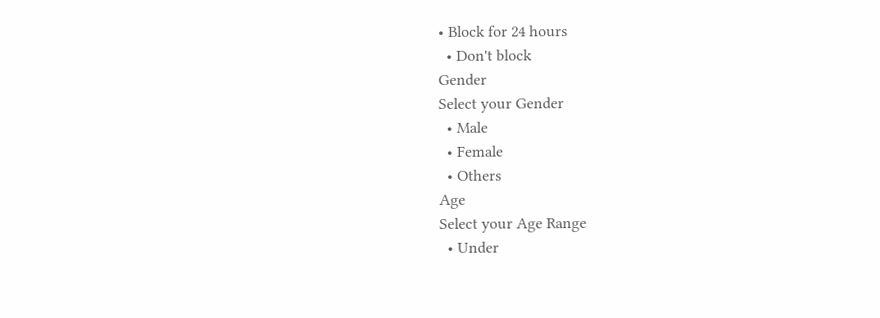• Block for 24 hours
  • Don't block
Gender
Select your Gender
  • Male
  • Female
  • Others
Age
Select your Age Range
  • Under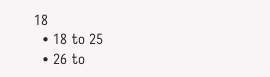18
  • 18 to 25
  • 26 to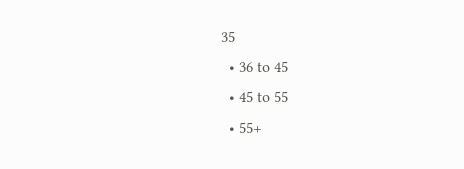35
  • 36 to 45
  • 45 to 55
  • 55+